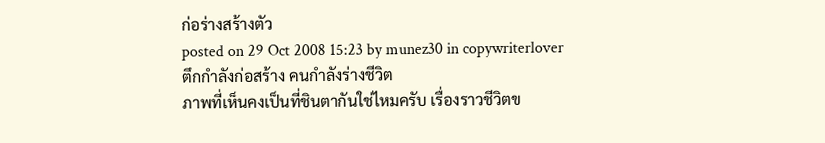ก่อร่างสร้างตัว
posted on 29 Oct 2008 15:23 by munez30 in copywriterlover
ตึกกำลังก่อสร้าง คนกำลังร่างชีวิต
ภาพที่เห็นคงเป็นที่ชินตากันใช่ไหมครับ เรื่องราวชีวิตข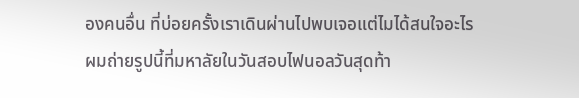องคนอื่น ที่บ่อยครั้งเราเดินผ่านไปพบเจอแต่ไมได้สนใจอะไร
ผมถ่ายรูปนี้ที่มหาลัยในวันสอบไฟนอลวันสุดท้า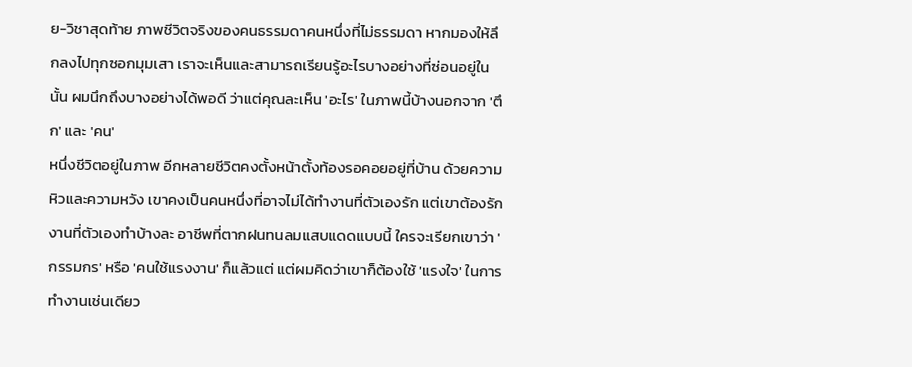ย-วิชาสุดท้าย ภาพชีวิตจริงของคนธรรมดาคนหนึ่งที่ไม่ธรรมดา หากมองให้ลึกลงไปทุกซอกมุมเสา เราจะเห็นและสามารถเรียนรู้อะไรบางอย่างที่ซ่อนอยู่ในนั้น ผมนึกถึงบางอย่างได้พอดี ว่าแต่คุณละเห็น 'อะไร' ในภาพนี้บ้างนอกจาก 'ตึก' และ 'คน'
หนึ่งชีวิตอยู่ในภาพ อีกหลายชีวิตคงตั้งหน้าตั้งท้องรอคอยอยู่ที่บ้าน ด้วยความหิวและความหวัง เขาคงเป็นคนหนึ่งที่อาจไม่ได้ทำงานที่ตัวเองรัก แต่เขาต้องรักงานที่ตัวเองทำบ้างละ อาชีพที่ตากฝนทนลมแสบแดดแบบนี้ ใครจะเรียกเขาว่า 'กรรมกร' หรือ 'คนใช้แรงงาน' ก็แล้วแต่ แต่ผมคิดว่าเขาก็ต้องใช้ 'แรงใจ' ในการทำงานเช่นเดียว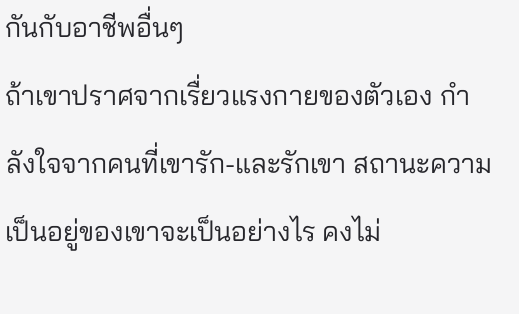กันกับอาชีพอื่นๆ
ถ้าเขาปราศจากเรื่ยวแรงกายของตัวเอง กำลังใจจากคนที่เขารัก-และรักเขา สถานะความเป็นอยู่ของเขาจะเป็นอย่างไร คงไม่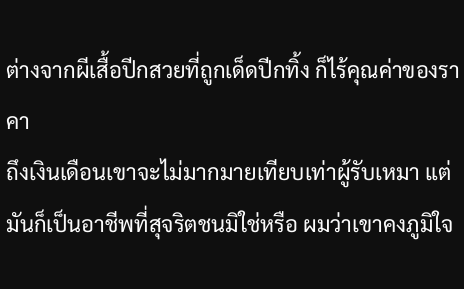ต่างจากผีเสื้อปีกสวยที่ถูกเด็ดปีกทิ้ง ก็ไร้คุณค่าของราคา
ถึงเงินเดือนเขาจะไม่มากมายเทียบเท่าผู้รับเหมา แต่มันก็เป็นอาชีพที่สุจริตชนมิใช่หรือ ผมว่าเขาคงภูมิใจ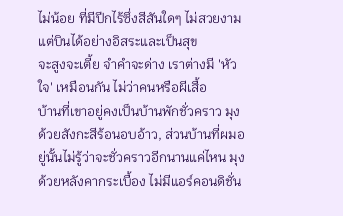ไม่น้อย ที่มีปีกไร้ซึ่งสีสันใดๆ ไม่สวยงาม แต่บินได้อย่างอิสระและเป็นสุข
จะสูงจะเตี้ย จำคำจะด่าง เราต่างมี 'หัวใจ' เหมือนกัน ไม่ว่าคนหรือผีเสื้อ
บ้านที่เขาอยู่คงเป็นบ้านพักชั่วคราว มุงด้วยสังกะสีร้อนอบอ้าว, ส่วนบ้านที่ผมอยู่นั้นไม่รู้ว่าจะชั่วคราวอีกนานแค่ไหน มุงด้วยหลังคากระเบื้อง ไม่มีแอร์คอนดิชั่น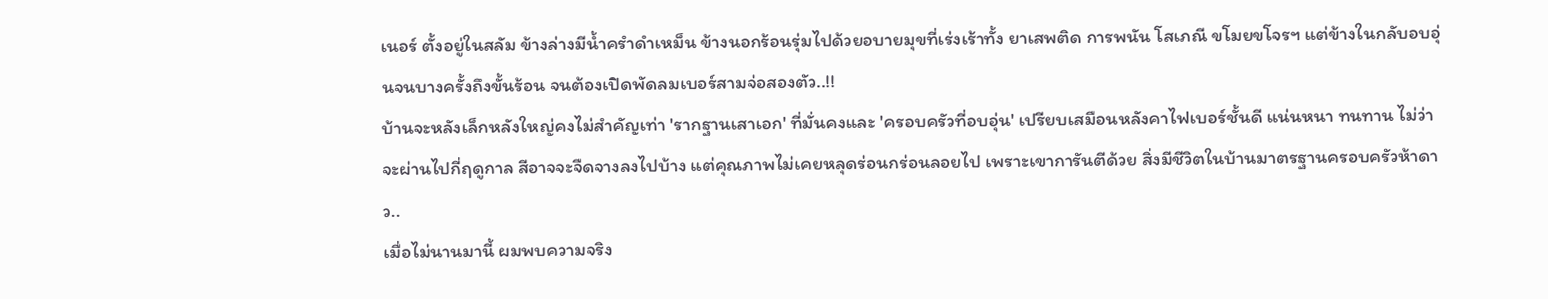เนอร์ ตั้งอยู่ในสลัม ข้างล่างมีน้ำครำดำเหม็น ข้างนอกร้อนรุ่มไปด้วยอบายมุขที่เร่งเร้าทั้ง ยาเสพติด การพนัน โสเภณี ขโมยขโจรฯ แต่ข้างในกลับอบอุ่นจนบางครั้งถึงขั้นร้อน จนต้องเปิดพัดลมเบอร์สามจ่อสองตัว..!!
บ้านจะหลังเล็กหลังใหญ่คงไม่สำคัญเท่า 'รากฐานเสาเอก' ที่มั่นคงและ 'ครอบครัวที่อบอุ่น' เปรียบเสมือนหลังคาไฟเบอร์ชั้นดี แน่นหนา ทนทาน ไม่ว่าจะผ่านไปกี่ฤดูกาล สีอาจจะจืดจางลงไปบ้าง แต่คุณภาพไม่เคยหลุดร่อนกร่อนลอยไป เพราะเขาการันตีด้วย สิ่งมีชีวิตในบ้านมาตรฐานครอบครัวห้าดาว..
เมื่อไม่นานมานี้ ผมพบความจริง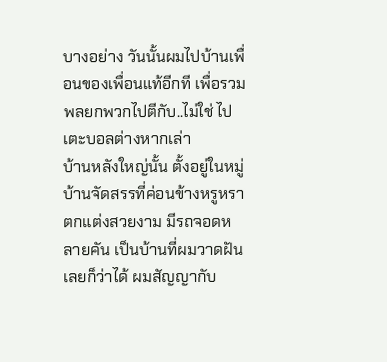บางอย่าง วันนั้นผมไปบ้านเพื่อนของเพื่อนแท้อีกที เพื่อรวมพลยกพวกไปตีกับ..ไม่ใช่ ไปเตะบอลต่างหากเล่า
บ้านหลังใหญ่นั้น ตั้งอยู่ในหมู่บ้านจัดสรรที่ค่อนข้างหรูหรา ตกแต่งสวยงาม มีรถจอดหลายคัน เป็นบ้านที่ผมวาดฝันเลยก็ว่าได้ ผมสัญญากับ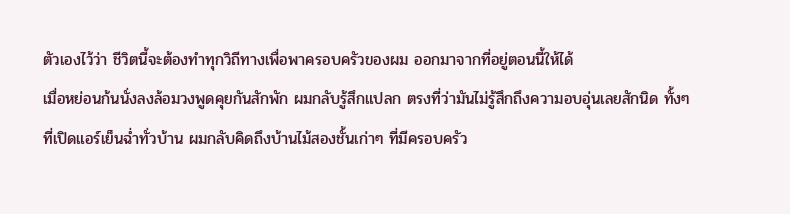ตัวเองไว้ว่า ชีวิตนี้จะต้องทำทุกวิถีทางเพื่อพาครอบครัวของผม ออกมาจากที่อยู่ตอนนี้ให้ได้
เมื่อหย่อนก้นนั่งลงล้อมวงพูดคุยกันสักพัก ผมกลับรู้สึกแปลก ตรงที่ว่ามันไม่รู้สึกถึงความอบอุ่นเลยสักนิด ทั้งๆ ที่เปิดแอร์เย็นฉ่ำทั่วบ้าน ผมกลับคิดถึงบ้านไม้สองชั้นเก่าๆ ที่มีครอบครัว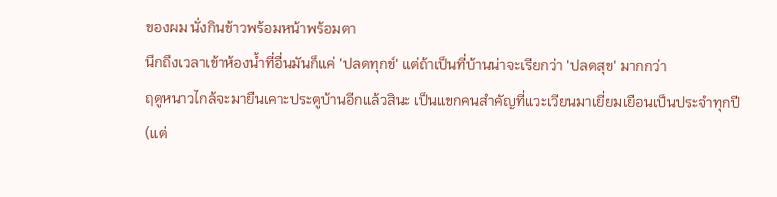ของผม นั่งกินข้าวพร้อมหน้าพร้อมตา
นึกถึงเวลาเข้าห้องน้ำที่อื่นมันก็แค่ 'ปลดทุกข์' แต่ถ้าเป็นที่บ้านน่าจะเรียกว่า 'ปลดสุข' มากกว่า
ฤดูหนาวไกล้จะมายืนเคาะประตูบ้านอีกแล้วสินะ เป็นแขกคนสำคัญที่แวะเวียนมาเยี่ยมเยือนเป็นประจำทุกปี (แต่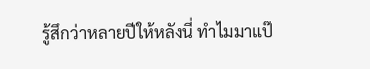รู้สึกว่าหลายปีให้หลังนี่ ทำไมมาแป๊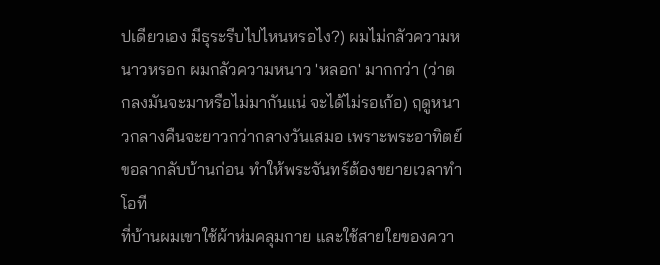ปเดียวเอง มีธุระรีบไปไหนหรอไง?) ผมไม่กลัวความหนาวหรอก ผมกลัวความหนาว 'หลอก' มากกว่า (ว่าตกลงมันจะมาหรือไม่มากันแน่ จะได้ไม่รอเก้อ) ฤดูหนาวกลางคืนจะยาวกว่ากลางวันเสมอ เพราะพระอาทิตย์ขอลากลับบ้านก่อน ทำให้พระจันทร์ต้องขยายเวลาทำโอที
ที่บ้านผมเขาใช้ผ้าห่มคลุมกาย และใช้สายใยของควา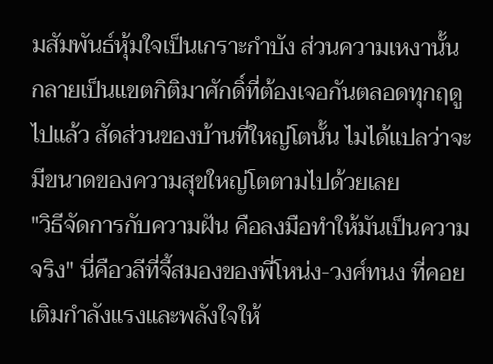มสัมพันธ์หุ้มใจเป็นเกราะกำบัง ส่วนความเหงานั้น กลายเป็นแขตกิติมาศักดิ์ที่ต้องเจอกันตลอดทุกฤดูไปแล้ว สัดส่วนของบ้านที่ใหญ่โตนั้น ไมได้แปลว่าจะมีขนาดของความสุขใหญ่โตตามไปด้วยเลย
"วิธีจัดการกับความฝัน คือลงมือทำให้มันเป็นความจริง" นี่คือวลีที่จี้สมองของพี่โหน่ง-วงศ์ทนง ที่คอยเติมกำลังแรงและพลังใจให้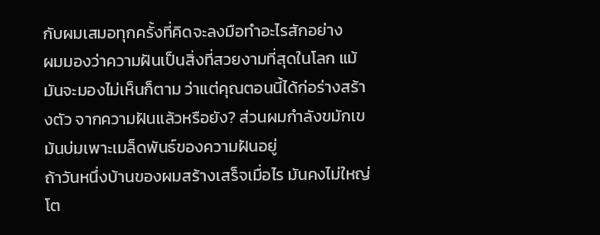กับผมเสมอทุกครั้งที่คิดจะลงมือทำอะไรสักอย่าง
ผมมองว่าความฝันเป็นสิ่งที่สวยงามที่สุดในโลก แม้มันจะมองไม่เห็นก็ตาม ว่าแต่คุณตอนนี้ได้ก่อร่างสร้างตัว จากความฝันแล้วหรือยัง? ส่วนผมกำลังขมักเขม้นบ่มเพาะเมล็ดพันธ์ของความฝันอยู่
ถ้าวันหนึ่งบ้านของผมสร้างเสร็จเมื่อไร มันคงไม่ใหญ่โต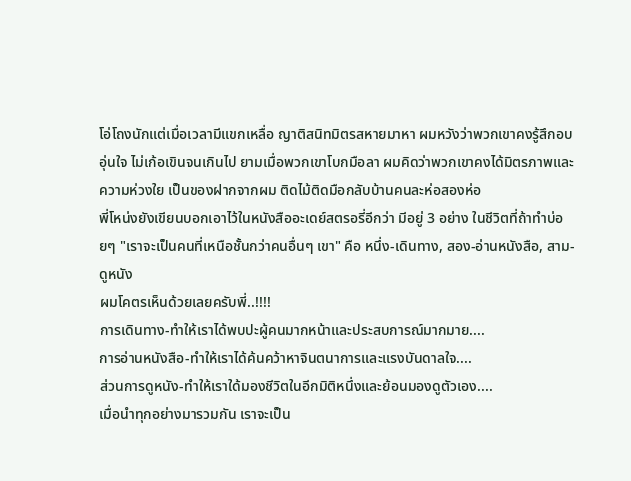โอ่โถงนักแต่เมื่อเวลามีแขกเหลื่อ ญาติสนิทมิตรสหายมาหา ผมหวังว่าพวกเขาคงรู้สึกอบอุ่นใจ ไม่เก้อเขินจนเกินไป ยามเมื่อพวกเขาโบกมือลา ผมคิดว่าพวกเขาคงได้มิตรภาพและความห่วงใย เป็นของฝากจากผม ติดไม้ติดมือกลับบ้านคนละห่อสองห่อ
พี่โหน่งยังเขียนบอกเอาไว้ในหนังสืออะเดย์สตรอรี่อีกว่า มีอยู่ 3 อย่าง ในชีวิตที่ถ้าทำบ่อยๆ "เราจะเป็นคนที่เหนือชั้นกว่าคนอื่นๆ เขา" คือ หนึ่ง-เดินทาง, สอง-อ่านหนังสือ, สาม-ดูหนัง
ผมโคตรเห็นด้วยเลยครับพี่..!!!!
การเดินทาง-ทำให้เราได้พบปะผู้คนมากหน้าและประสบการณ์มากมาย....
การอ่านหนังสือ-ทำให้เราได้ค้นคว้าหาจินตนาการและแรงบันดาลใจ....
ส่วนการดูหนัง-ทำให้เราใด้มองชีวิตในอีกมิติหนึ่งและย้อนมองดูตัวเอง....
เมื่อนำทุกอย่างมารวมกัน เราจะเป็น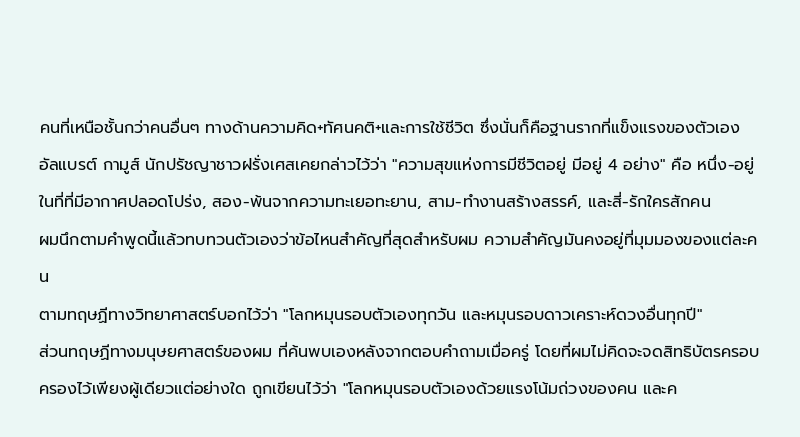คนที่เหนือชั้นกว่าคนอื่นๆ ทางด้านความคิด+ทัศนคติ+และการใช้ชีวิต ซึ่งนั่นก็คือฐานรากที่แข็งแรงของตัวเอง
อัลแบรต์ กามูส์ นักปรัชญาชาวฝรั่งเศสเคยกล่าวไว้ว่า "ความสุขแห่งการมีชีวิตอยู่ มีอยู่ 4 อย่าง" คือ หนึ่ง-อยู่ในที่ที่มีอากาศปลอดโปร่ง, สอง-พ้นจากความทะเยอทะยาน, สาม-ทำงานสร้างสรรค์, และสี่-รักใครสักคน
ผมนึกตามคำพูดนี้แล้วทบทวนตัวเองว่าข้อไหนสำคัญที่สุดสำหรับผม ความสำคัญมันคงอยู่ที่มุมมองของแต่ละคน
ตามทฤษฏีทางวิทยาศาสตร์บอกไว้ว่า "โลกหมุนรอบตัวเองทุกวัน และหมุนรอบดาวเคราะห์ดวงอื่นทุกปี"
ส่วนทฤษฏีทางมนุษยศาสตร์ของผม ที่ค้นพบเองหลังจากตอบคำถามเมื่อครู่ โดยที่ผมไม่คิดจะจดสิทธิบัตรครอบครองไว้เพียงผู้เดียวแต่อย่างใด ถูกเขียนไว้ว่า "โลกหมุนรอบตัวเองด้วยแรงโน้มถ่วงของคน และค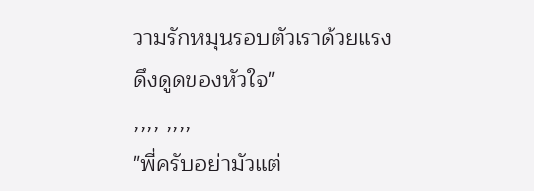วามรักหมุนรอบตัวเราด้วยแรงดึงดูดของหัวใจ"
,,,, ,,,,
"พี่ครับอย่ามัวแต่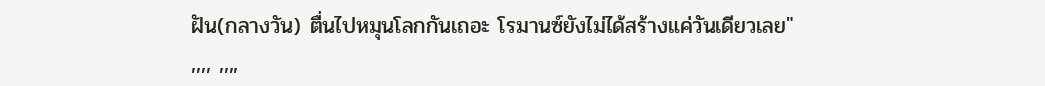ฝัน(กลางวัน) ตื่นไปหมุนโลกกันเถอะ โรมานซ์ยังไม่ได้สร้างแค่วันเดียวเลย"
,,,, ,,,,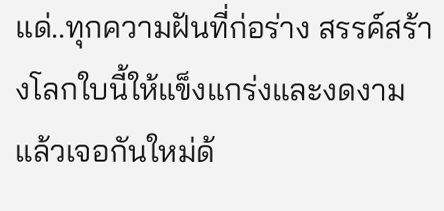แด่..ทุกความฝันที่ก่อร่าง สรรค์สร้างโลกใบนี้ให้แข็งแกร่งและงดงาม
แล้วเจอกันใหม่ด้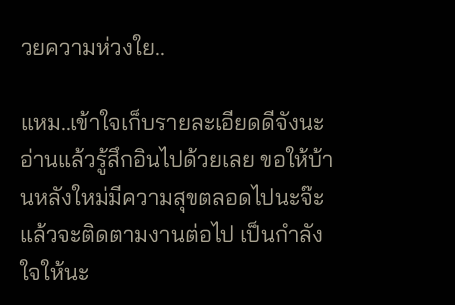วยความห่วงใย..

แหม..เข้าใจเก็บรายละเอียดดีจังนะ อ่านแล้วรู้สึกอินไปด้วยเลย ขอให้บ้านหลังใหม่มีความสุขตลอดไปนะจ๊ะ
แล้วจะติดตามงานต่อไป เป็นกำลังใจให้นะ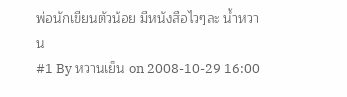พ่อนักเขียนตัวน้อย มีหนังสือไวๆละ น้ำหวาน
#1 By หวานเย็น on 2008-10-29 16:00